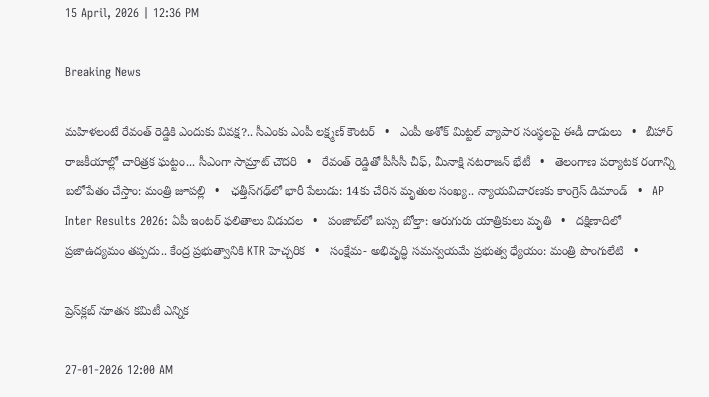15 April, 2026 | 12:36 PM

Breaking News

మహిళలంటే రేవంత్ రెడ్డికి ఎందుకు వివక్ష?.. సీఎంకు ఎంపీ లక్ష్మణ్ కౌంటర్   •   ఎంపీ అశోక్ మిట్టల్‌ వ్యాపార సంస్థలపై ఈడీ దాడులు   •   బీహార్ రాజకీయాల్లో చారిత్రక ఘట్టం... సీఎంగా సామ్రాట్‌ చౌదరి   •   రేవంత్‌ రెడ్డితో పీసీసీ చీఫ్, మీనాక్షి నటరాజన్ భేటీ   •   తెలంగాణ పర్యాటక రంగాన్ని బలోపేతం చేస్తాం: మంత్రి జూపల్లి   •   ఛత్తీస్‌గఢ్‌లో భారీ పేలుడు: 14కు చేరిన మృతుల సంఖ్య.. న్యాయవిచారణకు కాంగ్రెస్ డిమాండ్   •   AP Inter Results 2026: ఏపీ ఇంటర్ ఫలితాలు విడుదల   •   పంజాబ్‌లో బస్సు బోల్తా: ఆరుగురు యాత్రికులు మృతి   •   దక్షిణాదిలో ప్రజాఉద్యమం తప్పదు.. కేంద్ర ప్రభుత్వానికి KTR హెచ్చరిక   •   సంక్షేమ- అభివృద్ధి సమన్వయమే ప్రభుత్వ ధ్యేయం: మంత్రి పొంగులేటి   •

ప్రెస్‌క్లబ్ నూతన కమిటీ ఎన్నిక

27-01-2026 12:00 AM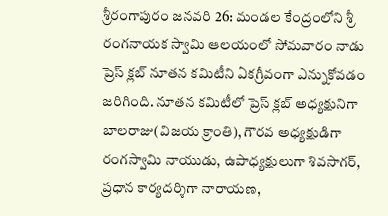శ్రీరంగాపురం జనవరి 26: మండల కేంద్రంలోని శ్రీ రంగనాయక స్వామి ఆలయంలో సోమవారం నాడు ప్రెస్ క్లబ్ నూతన కమిటీని ఏకగ్రీవంగా ఎన్నుకోవడం జరిగింది. నూతన కమిటీలో ప్రెస్ క్లబ్ అధ్యక్షునిగా బాలరాజు(విజయ క్రాంతి), గౌరవ అధ్యక్షుడిగా రంగస్వామి నాయుడు, ఉపాధ్యక్షులుగా శివసాగర్, ప్రధాన కార్యదర్శిగా నారాయణ,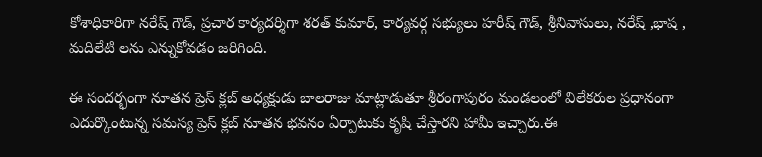కోశాధికారిగా నరేష్ గౌడ్, ప్రచార కార్యదర్శిగా శరత్ కుమార్, కార్యవర్గ సభ్యులు హరీష్ గౌడ్, శ్రీనివాసులు, నరేష్ ,భాష , మదిలేటి లను ఎన్నుకోవడం జరిగింది.

ఈ సందర్భంగా నూతన ప్రెస్ క్లబ్ అధ్యక్షుడు బాలరాజు మాట్లాడుతూ శ్రీరంగాపురం మండలంలో విలేకరుల ప్రధానంగా ఎదుర్కొంటున్న సమస్య ప్రెస్ క్లబ్ నూతన భవనం ఏర్పాటుకు కృషి చేస్తారని హామీ ఇచ్చారు.ఈ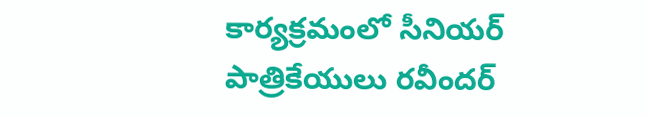కార్యక్రమంలో సీనియర్ పాత్రికేయులు రవీందర్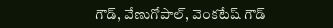గౌడ్, వేణుగోపాల్, వెంకటేష్ గౌడ్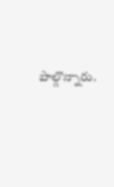పాల్గొన్నారు.